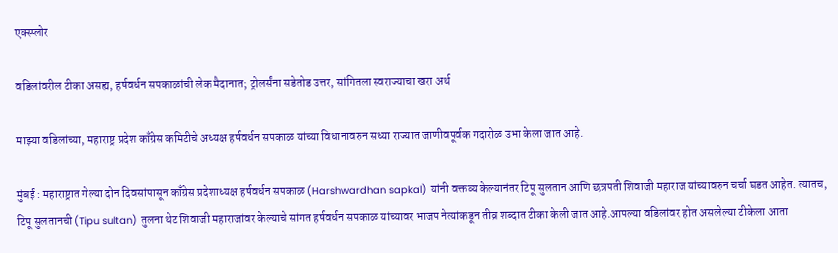एक्स्प्लोर

वडिलांवरील टीका असह्य, हर्षवर्धन सपकाळांची लेक मैदानात; ट्रोलर्संना सडेतोड उत्तर, सांगितला स्वराज्याचा खरा अर्थ

माझ्या वडिलांच्या, महाराष्ट्र प्रदेश काँग्रेस कमिटीचे अध्यक्ष हर्षवर्धन सपकाळ यांच्या विधानावरुन सध्या राज्यात जाणीवपूर्वक गदारोळ उभा केला जात आहे.

मुंबई : महाराष्ट्रात गेल्या दोन दिवसांपासून काँग्रेस प्रदेशाध्यक्ष हर्षवर्धन सपकाळ (Harshwardhan sapkal) यांनी वक्तव्य केल्यानंतर टिपू सुलतान आणि छत्रपती शिवाजी महाराज यांच्यावरुन चर्चा घडत आहेत. त्यातच, टिपू सुलतानची (Tipu sultan) तुलना थेट शिवाजी महाराजांवर केल्याचे सांगत हर्षवर्धन सपकाळ यांच्यावर भाजप नेत्यांकडून तीव्र शब्दात टीका केली जात आहे.आपल्या वडिलांवर होत असलेल्या टीकेला आता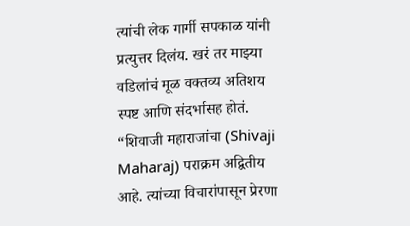त्यांची लेक गार्गी सपकाळ यांनी प्रत्युत्तर दिलंय. खरं तर माझ्या वडिलांचं मूळ वक्तव्य अतिशय स्पष्ट आणि संदर्भासह होतं. “शिवाजी महाराजांचा (Shivaji Maharaj) पराक्रम अद्वितीय आहे. त्यांच्या विचारांपासून प्रेरणा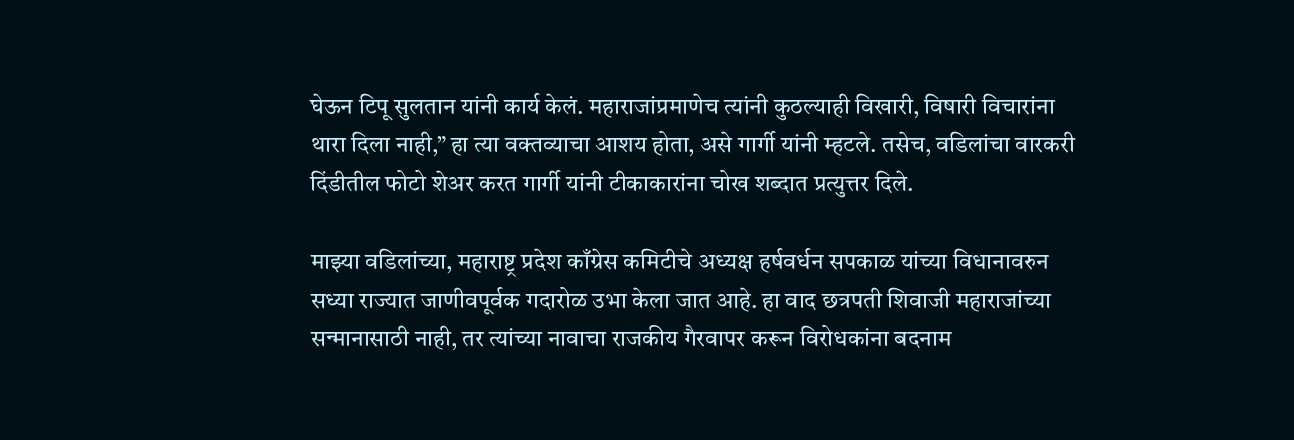घेऊन टिपू सुलतान यांनी कार्य केलं. महाराजांप्रमाणेच त्यांनी कुठल्याही विखारी, विषारी विचारांना थारा दिला नाही,” हा त्या वक्तव्याचा आशय होता, असे गार्गी यांनी म्हटले. तसेच, वडिलांचा वारकरी दिंडीतील फोटो शेअर करत गार्गी यांनी टीकाकारांना चोख शब्दात प्रत्युत्तर दिले.

माझ्या वडिलांच्या, महाराष्ट्र प्रदेश काँग्रेस कमिटीचे अध्यक्ष हर्षवर्धन सपकाळ यांच्या विधानावरुन सध्या राज्यात जाणीवपूर्वक गदारोळ उभा केला जात आहे. हा वाद छत्रपती शिवाजी महाराजांच्या सन्मानासाठी नाही, तर त्यांच्या नावाचा राजकीय गैरवापर करून विरोधकांना बदनाम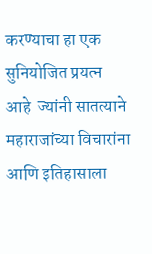करण्याचा हा एक सुनियोजित प्रयत्न आहे  ज्यांनी सातत्याने महाराजांच्या विचारांना आणि इतिहासाला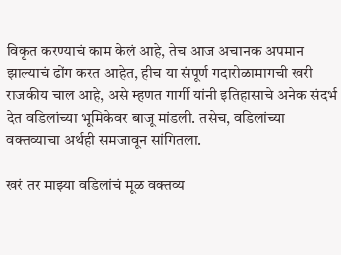विकृत करण्याचं काम केलं आहे, तेच आज अचानक अपमान झाल्याचं ढोंग करत आहेत, हीच या संपूर्ण गदारोळामागची खरी राजकीय चाल आहे, असे म्हणत गार्गी यांनी इतिहासाचे अनेक संदर्भ देत वडिलांच्या भूमिकेवर बाजू मांडली. तसेच, वडिलांच्या वक्तव्याचा अर्थही समजावून सांगितला.

खरं तर माझ्या वडिलांचं मूळ वक्तव्य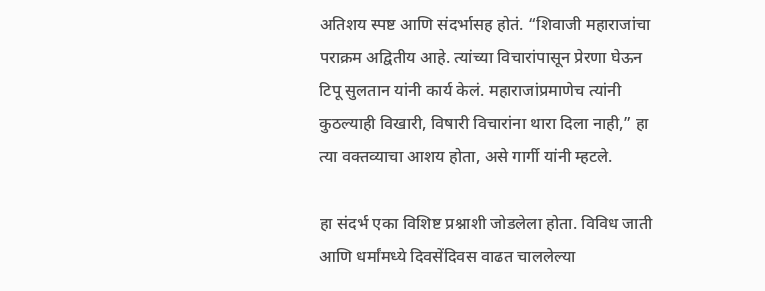अतिशय स्पष्ट आणि संदर्भासह होतं. “शिवाजी महाराजांचा पराक्रम अद्वितीय आहे. त्यांच्या विचारांपासून प्रेरणा घेऊन टिपू सुलतान यांनी कार्य केलं. महाराजांप्रमाणेच त्यांनी कुठल्याही विखारी, विषारी विचारांना थारा दिला नाही,” हा त्या वक्तव्याचा आशय होता, असे गार्गी यांनी म्हटले.

हा संदर्भ एका विशिष्ट प्रश्नाशी जोडलेला होता. विविध जाती आणि धर्मांमध्ये दिवसेंदिवस वाढत चाललेल्या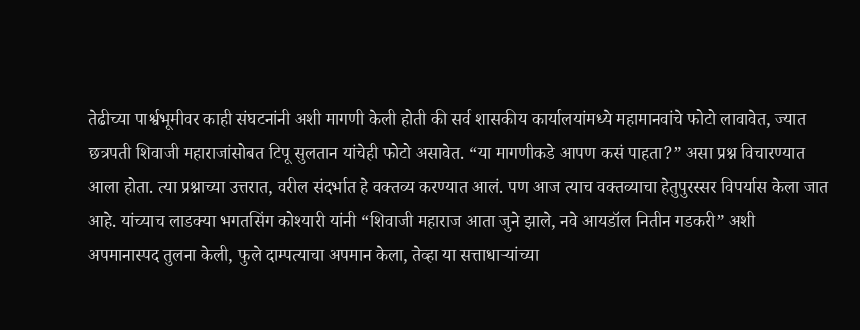तेढीच्या पार्श्वभूमीवर काही संघटनांनी अशी मागणी केली होती की सर्व शासकीय कार्यालयांमध्ये महामानवांचे फोटो लावावेत, ज्यात छत्रपती शिवाजी महाराजांसोबत टिपू सुलतान यांचेही फोटो असावेत. “या मागणीकडे आपण कसं पाहता?” असा प्रश्न विचारण्यात आला होता. त्या प्रश्नाच्या उत्तरात, वरील संदर्भात हे वक्तव्य करण्यात आलं. पण आज त्याच वक्तव्याचा हेतुपुरस्सर विपर्यास केला जात आहे. यांच्याच लाडक्या भगतसिंग कोश्यारी यांनी “शिवाजी महाराज आता जुने झाले, नवे आयडॉल नितीन गडकरी” अशी अपमानास्पद तुलना केली, फुले दाम्पत्याचा अपमान केला, तेव्हा या सत्ताधाऱ्यांच्या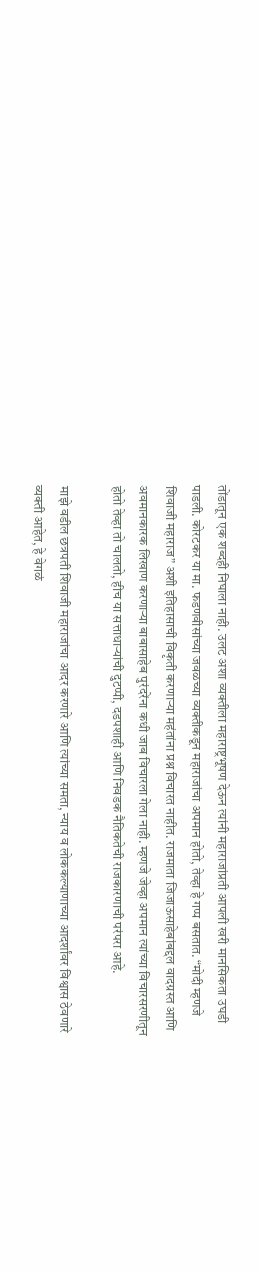तोंडातून एक शब्दही निघाला नाही. उलट अशा व्यक्तीला महाराष्ट्रभूषण देऊन त्यांनी महाराजांप्रती आपली खरी मानसिकता उघडी पाडली. कोरटकर या मा. फडणवीसांच्या जवळच्या व्यक्तीकडून महाराजांचा अपमान होतो, तेव्हा हे गप्प बसतात. “मोदी म्हणजे शिवाजी महाराज” अशी इतिहासाची विकृती करणाऱ्या महंतांना प्रश्न विचारत नाहीत. राजमाता जिजाऊसाहेबांबद्दल वादग्रस्त आणि अवमानकारक लिखाण करणाऱ्या बाबासाहेब पुरंदरेंना कधी जाब विचारला गेला नाही. म्हणजे जेव्हा अपमान त्यांच्या विचारसरणीतून होतो तेव्हा तो चालतो, हीच या सत्ताधाऱ्यांची दुटप्पी, दडपशाही आणि निवडक नैतिकतेची राजकारणाची परंपरा आहे.

माझे वडील छत्रपती शिवाजी महाराजांचा आदर करणारे आणि त्यांच्या समता, न्याय व लोककल्याणाच्या आदर्शांवर विश्वास ठेवणारे व्यक्ती आहेत, हे वेगळं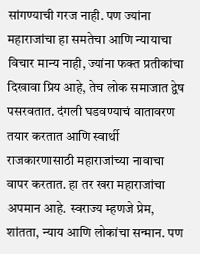सांगण्याची गरज नाही. पण ज्यांना महाराजांचा हा समतेचा आणि न्यायाचा विचार मान्य नाही, ज्यांना फक्त प्रतीकांचा दिखावा प्रिय आहे, तेच लोक समाजात द्वेष पसरवतात. दंगली घडवण्याचं वातावरण तयार करतात आणि स्वार्थी राजकारणासाठी महाराजांच्या नावाचा वापर करतात. हा तर खरा महाराजांचा अपमान आहे. स्वराज्य म्हणजे प्रेम, शांतता, न्याय आणि लोकांचा सन्मान. पण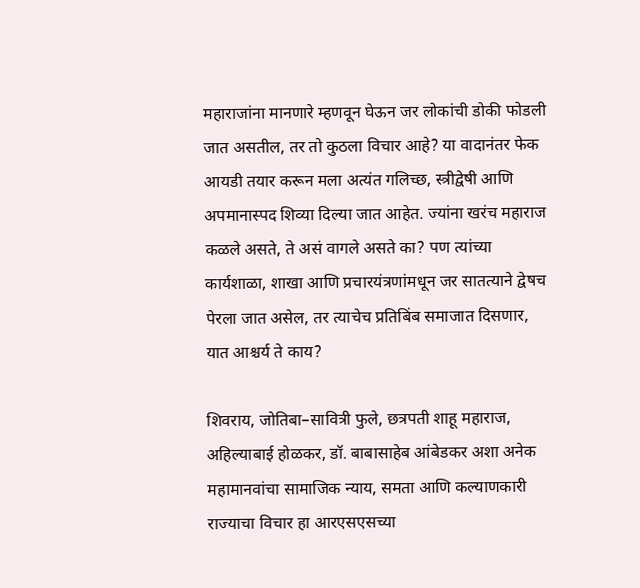महाराजांना मानणारे म्हणवून घेऊन जर लोकांची डोकी फोडली जात असतील, तर तो कुठला विचार आहे? या वादानंतर फेक आयडी तयार करून मला अत्यंत गलिच्छ, स्त्रीद्वेषी आणि अपमानास्पद शिव्या दिल्या जात आहेत. ज्यांना खरंच महाराज कळले असते, ते असं वागले असते का? पण त्यांच्या कार्यशाळा, शाखा आणि प्रचारयंत्रणांमधून जर सातत्याने द्वेषच पेरला जात असेल, तर त्याचेच प्रतिबिंब समाजात दिसणार, यात आश्चर्य ते काय?

शिवराय, जोतिबा–सावित्री फुले, छत्रपती शाहू महाराज, अहिल्याबाई होळकर, डॉ. बाबासाहेब आंबेडकर अशा अनेक महामानवांचा सामाजिक न्याय, समता आणि कल्याणकारी राज्याचा विचार हा आरएसएसच्या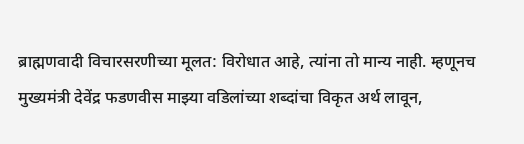ब्राह्मणवादी विचारसरणीच्या मूलत: विरोधात आहे, त्यांना तो मान्य नाही. म्हणूनच मुख्यमंत्री देवेंद्र फडणवीस माझ्या वडिलांच्या शब्दांचा विकृत अर्थ लावून,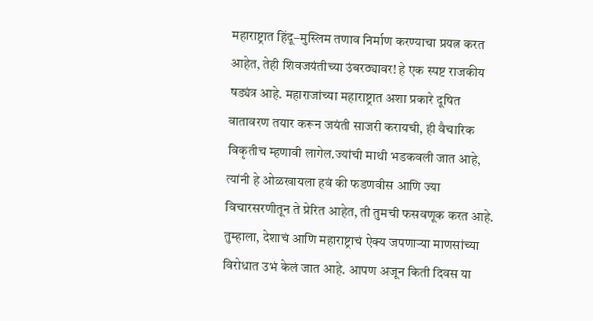महाराष्ट्रात हिंदू–मुस्लिम तणाव निर्माण करण्याचा प्रयत्न करत आहेत, तेही शिवजयंतीच्या उंबरठ्यावर! हे एक स्पष्ट राजकीय षड्यंत्र आहे. महाराजांच्या महाराष्ट्रात अशा प्रकारे दूषित वातावरण तयार करून जयंती साजरी करायची, ही वैचारिक विकृतीच म्हणावी लागेल.ज्यांची माथी भडकवली जात आहे, त्यांनी हे ओळखायला हवं की फडणवीस आणि ज्या विचारसरणीतून ते प्रेरित आहेत, ती तुमची फसवणूक करत आहे. तुम्हाला, देशाचं आणि महाराष्ट्राचं ऐक्य जपणाऱ्या माणसांच्या विरोधात उभं केलं जात आहे. आपण अजून किती दिवस या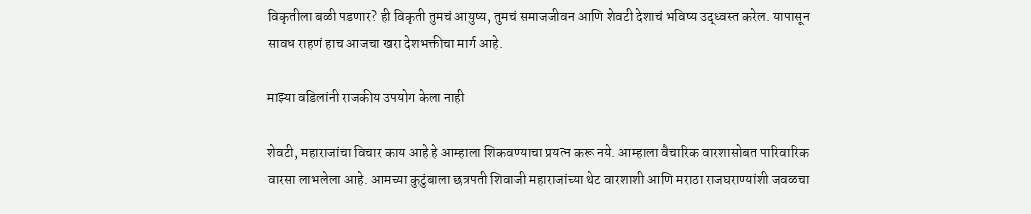विकृतीला बळी पडणार? ही विकृती तुमचं आयुष्य, तुमचं समाजजीवन आणि शेवटी देशाचं भविष्य उद्ध्वस्त करेल. यापासून सावध राहणं हाच आजचा खरा देशभक्तीचा मार्ग आहे.

माझ्या वडिलांनी राजकीय उपयोग केला नाही

शेवटी, महाराजांचा विचार काय आहे हे आम्हाला शिकवण्याचा प्रयत्न करू नये. आम्हाला वैचारिक वारशासोबत पारिवारिक वारसा लाभलेला आहे. आमच्या कुटुंबाला छत्रपती शिवाजी महाराजांच्या थेट वारशाशी आणि मराठा राजघराण्यांशी जवळचा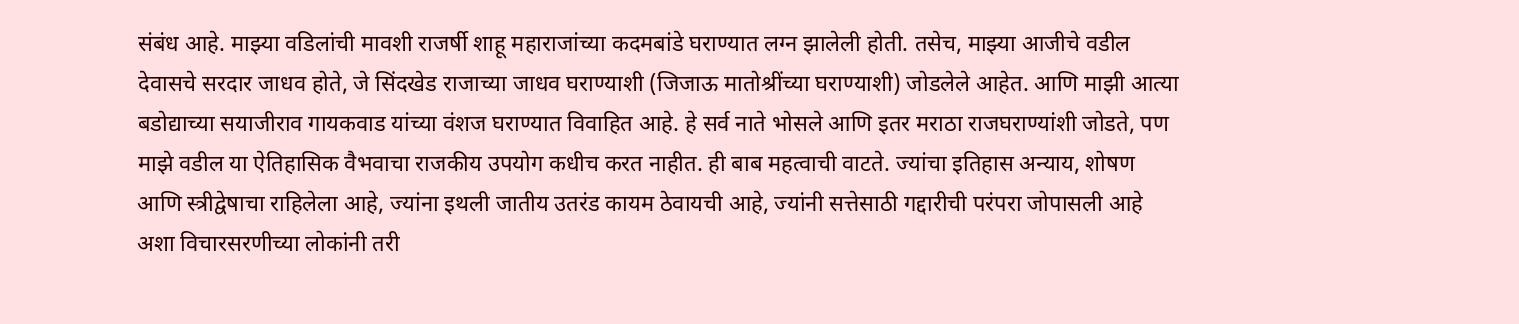संबंध आहे. माझ्या वडिलांची मावशी राजर्षी शाहू महाराजांच्या कदमबांडे घराण्यात लग्न झालेली होती. तसेच, माझ्या आजीचे वडील देवासचे सरदार जाधव होते, जे सिंदखेड राजाच्या जाधव घराण्याशी (जिजाऊ मातोश्रींच्या घराण्याशी) जोडलेले आहेत. आणि माझी आत्या बडोद्याच्या सयाजीराव गायकवाड यांच्या वंशज घराण्यात विवाहित आहे. हे सर्व नाते भोसले आणि इतर मराठा राजघराण्यांशी जोडते, पण माझे वडील या ऐतिहासिक वैभवाचा राजकीय उपयोग कधीच करत नाहीत. ही बाब महत्वाची वाटते. ज्यांचा इतिहास अन्याय, शोषण आणि स्त्रीद्वेषाचा राहिलेला आहे, ज्यांना इथली जातीय उतरंड कायम ठेवायची आहे, ज्यांनी सत्तेसाठी गद्दारीची परंपरा जोपासली आहे अशा विचारसरणीच्या लोकांनी तरी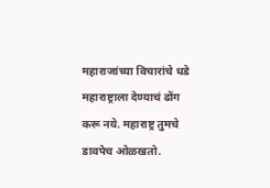महाराजांच्या विचारांचे धडे महाराष्ट्राला देण्याचं ढोंग करू नये. महाराष्ट्र तुमचे डावपेच ओळखतो.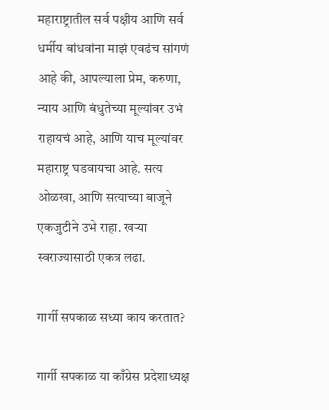महाराष्ट्रातील सर्व पक्षीय आणि सर्व धर्मीय बांधवांना माझं एवढंच सांगणं आहे की, आपल्याला प्रेम, करुणा, न्याय आणि बंधुतेच्या मूल्यांवर उभं राहायचं आहे, आणि याच मूल्यांवर महाराष्ट्र घडवायचा आहे. सत्य ओळखा, आणि सत्याच्या बाजूने एकजुटीने उभे राहा. खऱ्या स्वराज्यासाठी एकत्र लढा.

गार्गी सपकाळ सध्या काय करतात?

गार्गी सपकाळ या काँग्रेस प्रदेशाध्यक्ष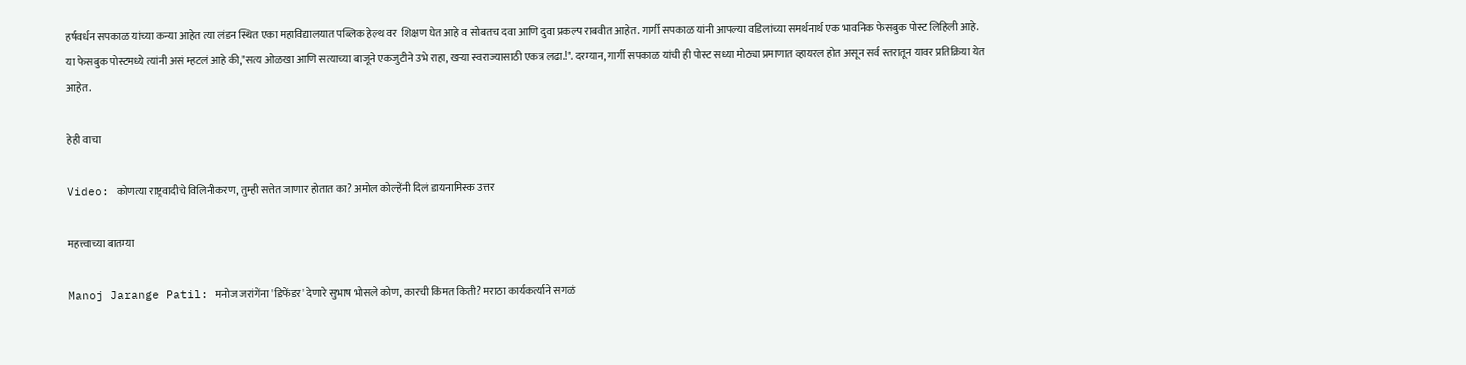हर्षवर्धन सपकाळ यांच्या कन्या आहेत त्या लंडन स्थित एका महाविद्यालयात पब्लिक हेल्थ वर  शिक्षण घेत आहे व सोबतच दवा आणि दुवा प्रकल्प राबवीत आहेत. गार्गी सपकाळ यांनी आपल्या वडिलांच्या समर्थनार्थ एक भावनिक फेसबुक पोस्ट लिहिली आहे. या फेसबुक पोस्टमध्ये त्यांनी असं म्हटलं आहे की,"सत्य ओळखा आणि सत्याच्या बाजूने एकजुटीने उभे राहा, खऱ्या स्वराज्यासाठी एकत्र लढा.!". दरम्यान, गार्गी सपकाळ यांची ही पोस्ट सध्या मोठ्या प्रमाणात व्हायरल होत असून सर्व स्तरातून यावर प्रतिक्रिया येत आहेत.

हेही वाचा

Video: कोणत्या राष्ट्रवादीचे विलिनीकरण, तुम्ही सत्तेत जाणार होतात का? अमोल कोल्हेंनी दिलं डायनामिस्क उत्तर

महत्त्वाच्या बातम्या

Manoj Jarange Patil: मनोज जरांगेंना 'डिफेंडर' देणारे सुभाष भोसले कोण, कारची किंमत किती? मराठा कार्यकर्त्याने सगळं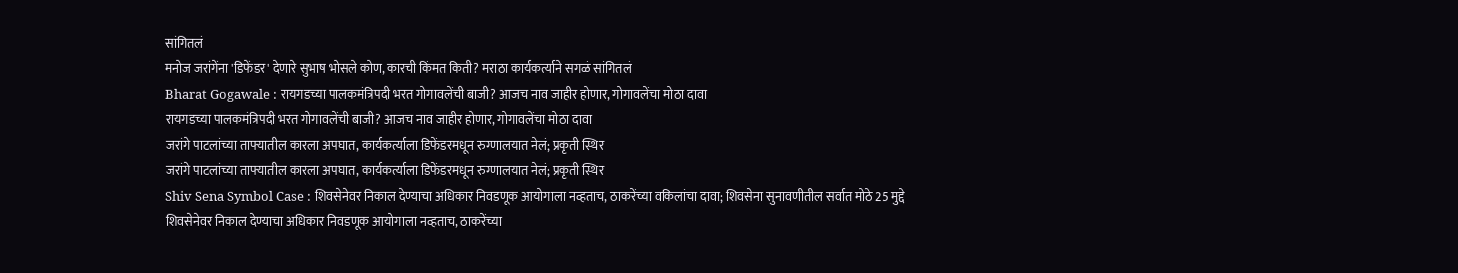सांगितलं
मनोज जरांगेंना 'डिफेंडर' देणारे सुभाष भोसले कोण, कारची किंमत किती? मराठा कार्यकर्त्याने सगळं सांगितलं
Bharat Gogawale : रायगडच्या पालकमंत्रिपदी भरत गोगावलेंची बाजी? आजच नाव जाहीर होणार, गोगावलेंचा मोठा दावा
रायगडच्या पालकमंत्रिपदी भरत गोगावलेंची बाजी? आजच नाव जाहीर होणार, गोगावलेंचा मोठा दावा
जरांगे पाटलांच्या ताफ्यातील कारला अपघात, कार्यकर्त्याला डिफेंडरमधून रुग्णालयात नेलं; प्रकृती स्थिर
जरांगे पाटलांच्या ताफ्यातील कारला अपघात, कार्यकर्त्याला डिफेंडरमधून रुग्णालयात नेलं; प्रकृती स्थिर
Shiv Sena Symbol Case : शिवसेनेवर निकाल देण्याचा अधिकार निवडणूक आयोगाला नव्हताच, ठाकरेंच्या वकिलांचा दावा; शिवसेना सुनावणीतील सर्वात मोठे 25 मुद्दे
शिवसेनेवर निकाल देण्याचा अधिकार निवडणूक आयोगाला नव्हताच, ठाकरेंच्या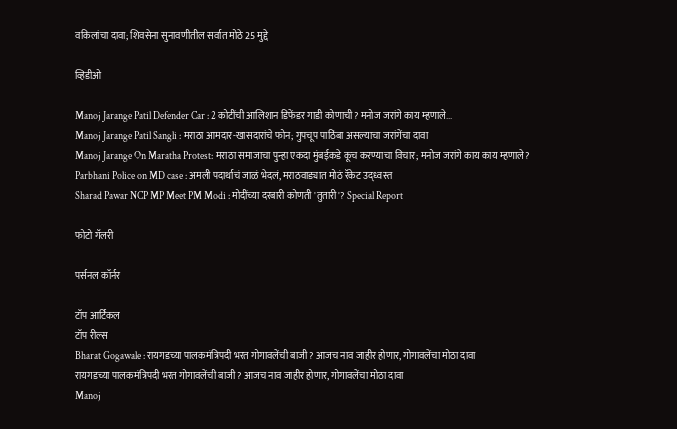वकिलांचा दावा; शिवसेना सुनावणीतील सर्वात मोठे 25 मुद्दे

व्हिडीओ

Manoj Jarange Patil Defender Car : 2 कोटींची आलिशान डिफेंडर गाडी कोणाची? मनोज जरांगे काय म्हणाले...
Manoj Jarange Patil Sangli : मराठा आमदार-खासदारांचे फोन; गुपचूप पाठिंबा असल्याचा जरांगेंचा दावा
Manoj Jarange On Maratha Protest: मराठा समाजाचा पुन्हा एकदा मुंबईकडे कूच करण्याचा विचार; मनोज जरांगे काय काय म्हणाले?
Parbhani Police on MD case : अमली पदार्थाचं जाळं भेदलं, मराठवाड्यात मोठं रॅकेट उद्ध्वस्त
Sharad Pawar NCP MP Meet PM Modi : मोदींच्या दरबारी कोणती 'तुतारी'? Special Report

फोटो गॅलरी

पर्सनल कॉर्नर

टॉप आर्टिकल
टॉप रील्स
Bharat Gogawale : रायगडच्या पालकमंत्रिपदी भरत गोगावलेंची बाजी? आजच नाव जाहीर होणार, गोगावलेंचा मोठा दावा
रायगडच्या पालकमंत्रिपदी भरत गोगावलेंची बाजी? आजच नाव जाहीर होणार, गोगावलेंचा मोठा दावा
Manoj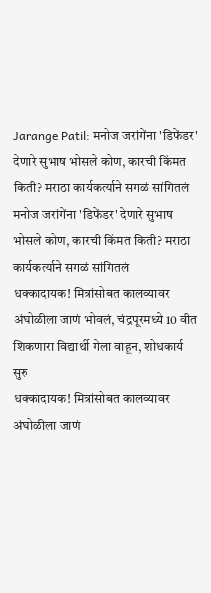Jarange Patil: मनोज जरांगेंना 'डिफेंडर' देणारे सुभाष भोसले कोण, कारची किंमत किती? मराठा कार्यकर्त्याने सगळं सांगितलं
मनोज जरांगेंना 'डिफेंडर' देणारे सुभाष भोसले कोण, कारची किंमत किती? मराठा कार्यकर्त्याने सगळं सांगितलं
धक्कादायक! मित्रांसोबत कालव्यावर अंघोळीला जाणं भोवलं, चंद्रपूरमध्ये 10 वीत शिकणारा विद्यार्थी गेला वाहून, शोधकार्य सुरु
धक्कादायक! मित्रांसोबत कालव्यावर अंघोळीला जाणं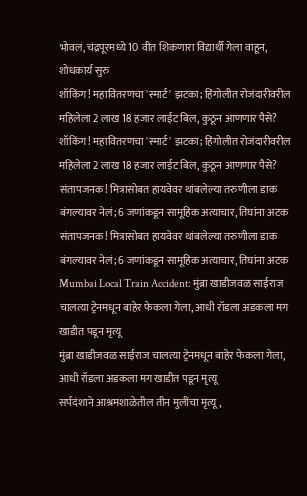भोवलं, चंद्रपूरमध्ये 10 वीत शिकणारा विद्यार्थी गेला वाहून, शोधकार्य सुरु
शॉकिंग! महावितरणचा 'स्मार्ट' झटका; हिंगोलीत रोजंदारीवरील महिलेला 2 लाख 18 हजार लाईट बिल, कुठून आणणार पैसे?
शॉकिंग! महावितरणचा 'स्मार्ट' झटका; हिंगोलीत रोजंदारीवरील महिलेला 2 लाख 18 हजार लाईट बिल, कुठून आणणार पैसे?
संतापजनक! मित्रासोबत हायवेवर थांबलेल्या तरुणीला डाक बंगल्यावर नेलं; 6 जणांकडून सामूहिक अत्याचार, तिघांना अटक
संतापजनक! मित्रासोबत हायवेवर थांबलेल्या तरुणीला डाक बंगल्यावर नेलं; 6 जणांकडून सामूहिक अत्याचार, तिघांना अटक
Mumbai Local Train Accident: मुंब्रा खाडीजवळ साईराज चालत्या ट्रेनमधून बाहेर फेकला गेला, आधी रॉडला अडकला मग खाडीत पडून मृत्यू
मुंब्रा खाडीजवळ साईराज चालत्या ट्रेनमधून बाहेर फेकला गेला, आधी रॉडला अडकला मग खाडीत पडून मृत्यू
सर्पदंशाने आश्रमशाळेतील तीन मुलींचा मृत्यू,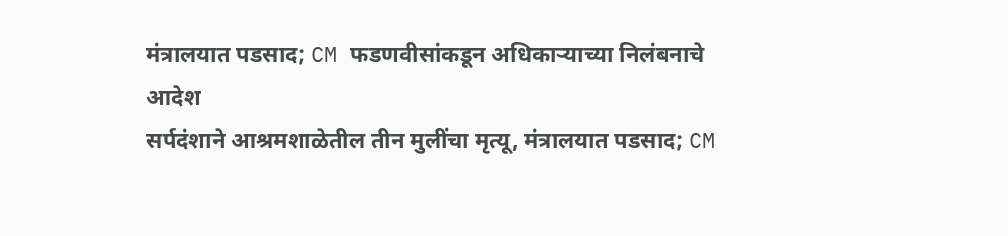मंत्रालयात पडसाद; CM फडणवीसांकडून अधिकाऱ्याच्या निलंबनाचे आदेश
सर्पदंशाने आश्रमशाळेतील तीन मुलींचा मृत्यू, मंत्रालयात पडसाद; CM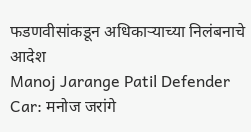फडणवीसांकडून अधिकाऱ्याच्या निलंबनाचे आदेश
Manoj Jarange Patil Defender Car: मनोज जरांगे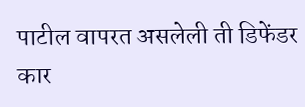पाटील वापरत असलेली ती डिफेंडर कार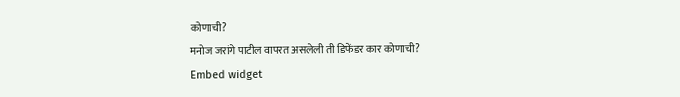कोणाची?
मनोज जरांगे पाटील वापरत असलेली ती डिफेंडर कार कोणाची?
Embed widget